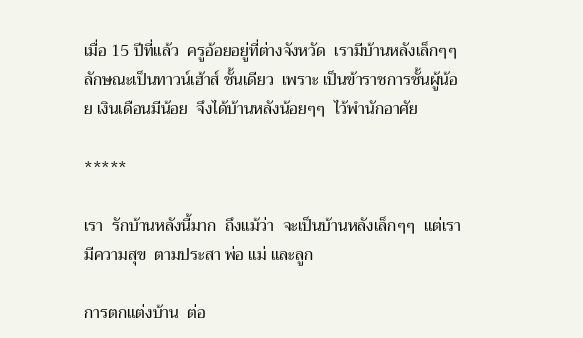เมื่อ 15 ปีที่แล้ว  ครูอ้อยอยู่ที่ต่างจังหวัด  เรามีบ้านหลังเล็กๆๆ  ลักษณะเป็นทาวน์เฮ้าส์ ชั้นเดียว  เพราะ เป็นข้าราชการชั้นผู้น้อย เงินเดือนมีน้อย  จึงได้บ้านหลังน้อยๆๆ  ไว้พำนักอาศัย

*****

เรา  รักบ้านหลังนี้มาก  ถึงแม้ว่า  จะเป็นบ้านหลังเล็กๆๆ  แต่เรามีความสุข  ตามประสา พ่อ แม่ และลูก

การตกแต่งบ้าน  ต่อ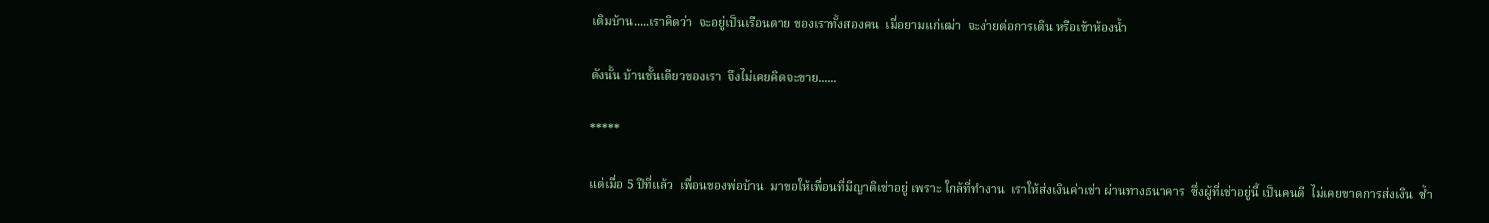เติมบ้าน.....เราคิดว่า  จะอยู่เป็นเรือนตาย ของเราทั้งสองคน  เมื่อยามแก่เฒ่า  จะง่ายต่อการเดิน หรือเข้าห้องน้ำ

ดังนั้น บ้านชั้นเดียวของเรา  จึงไม่เคยคิดจะขาย......

*****

แต่เมื่อ 5 ปีที่แล้ว  เพื่อนของพ่อบ้าน  มาขอให้เพื่อนที่มีญาติเช่าอยู่ เพราะ ใกล้ที่ทำงาน  เราให้ส่งเงินค่าเช่า ผ่านทางธนาคาร  ซึ่งผู้ที่เช่าอยู่นี้ เป็นคนดี  ไม่เคยขาดการส่งเงิน  ซ้ำ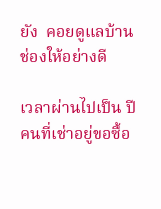ยัง  คอยดูแลบ้านช่องให้อย่างดี

เวลาผ่านไปเป็น ปี  คนที่เช่าอยู่ขอซื้อ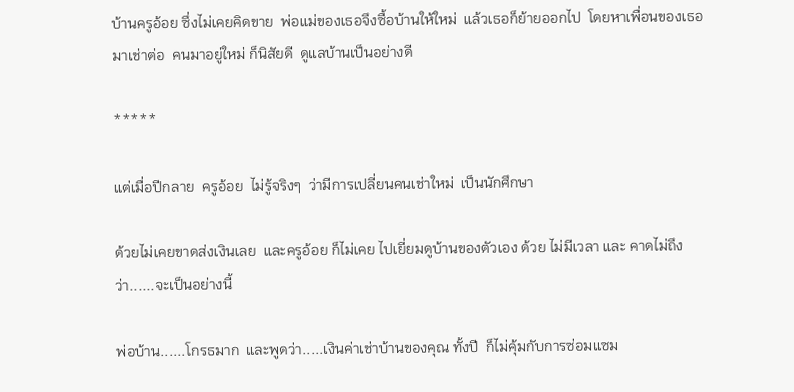บ้านครูอ้อย ซึ่งไม่เคยคิดขาย  พ่อแม่ของเธอจึงซื้อบ้านให้ใหม่  แล้วเธอก็ย้ายออกไป  โดยหาเพื่อนของเธอมาเช่าต่อ  คนมาอยู่ใหม่ ก็นิสัยดี  ดูแลบ้านเป็นอย่างดี

*****

แต่เมื่อปีกลาย  ครูอ้อย  ไม่รู้จริงๆ  ว่ามีการเปลี่ยนคนเช่าใหม่  เป็นนักศึกษา

ด้วยไม่เคยขาดส่งเงินเลย  และครูอ้อย ก็ไม่เคย ไปเยี่ยมดูบ้านของตัวเอง ด้วย ไม่มีเวลา และ คาดไม่ถึงว่า......จะเป็นอย่างนี้

พ่อบ้าน......โกรธมาก  และพูดว่า.....เงินค่าเช่าบ้านของคุณ ทั้งปี  ก็ไม่คุ้มกับการซ่อมแซม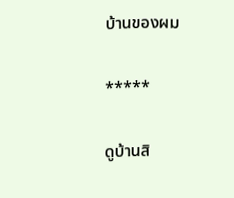บ้านของผม

*****

ดูบ้านสิ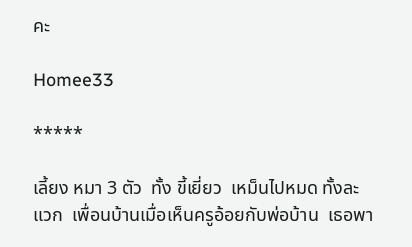คะ

Homee33

*****

เลี้ยง หมา 3 ตัว  ทั้ง ขี้เยี่ยว  เหม็นไปหมด ทั้งละแวก  เพื่อนบ้านเมื่อเห็นครูอ้อยกับพ่อบ้าน  เธอพา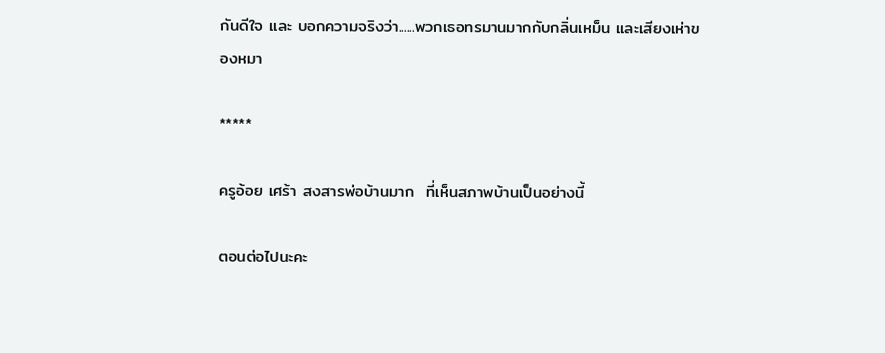กันดีใจ และ บอกความจริงว่า......พวกเธอทรมานมากกับกลิ่นเหม็น และเสียงเห่าของหมา

*****

ครูอ้อย เศร้า สงสารพ่อบ้านมาก  ที่เห็นสภาพบ้านเป็นอย่างนี้

ตอนต่อไปนะคะ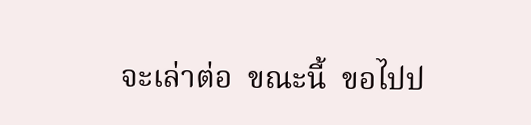จะเล่าต่อ  ขณะนี้  ขอไปป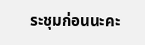ระชุมก่อนนะคะ